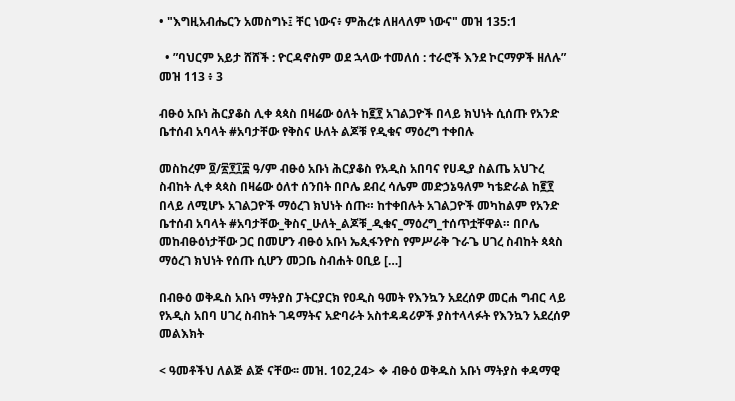• "እግዚአብሔርን አመስግኑ፤ ቸር ነውና፥ ምሕረቱ ለዘላለም ነውና" መዝ 135:1

  • ”ባህርም አይታ ሸሸች : ዮርዳኖስም ወደ ኋላው ተመለሰ : ተራሮች እንደ ኮርማዎች ዘለሉ” መዝ 113 ፥ 3

ብፁዕ አቡነ ሕርያቆስ ሊቀ ጳጳስ በዛሬው ዕለት ከ፪፻ አገልጋዮች በላይ ክህነት ሲሰጡ የአንድ ቤተሰብ አባላት #አባታቸው የቅስና ሁለት ልጆቹ የዲቁና ማዕረግ ተቀበሉ

መስከረም ፬/፳፻፲፰ ዓ/ም ብፁዕ አቡነ ሕርያቆስ የአዲስ አበባና የሀዲያ ስልጤ አህጉረ ስብከት ሊቀ ጳጳስ በዛሬው ዕለተ ሰንበት በቦሌ ደብረ ሳሌም መድኃኔዓለም ካቴድራል ከ፪፻ በላይ ለሚሆኑ አገልጋዮች ማዕረገ ክህነት ሰጡ። ከተቀበሉት አገልጋዮች መካከልም የአንድ ቤተሰብ አባላት #አባታቸው_ቅስና_ሁለት_ልጆቹ_ዲቁና_ማዕረግ_ተሰጥቷቸዋል። በቦሌ መከብፁዕነታቸው ጋር በመሆን ብፁዕ አቡነ ኤጲፋንዮስ የምሥራቅ ጉራጌ ሀገረ ስብከት ጳጳስ ማዕረገ ክህነት የሰጡ ሲሆን መጋቤ ስብሐት ዐቢይ […]

በብፁዕ ወቅዱስ አቡነ ማትያስ ፓትርያርክ የዐዲስ ዓመት የእንኳን አደረሰዎ መርሐ ግብር ላይ የአዲስ አበባ ሀገረ ስብከት ገዳማትና አድባራት አስተዳዳሪዎች ያስተላላፉት የእንኳን አደረሰዎ መልእክት

< ዓመቶችህ ለልጅ ልጅ ናቸው፡፡ መዝ. 102,24> ❖ ብፁዕ ወቅዱስ አቡነ ማትያስ ቀዳማዊ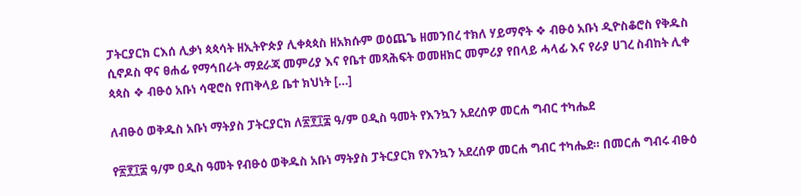ፓትርያርክ ርእሰ ሊቃነ ጳጳሳት ዘኢትዮጵያ ሊቀጳጳስ ዘአክሱም ወዕጨጌ ዘመንበረ ተክለ ሃይማኖት ❖ ብፁዕ አቡነ ዲዮስቆሮስ የቅዱስ ሲኖዶስ ዋና ፀሐፊ የማኅበራት ማደራጃ መምሪያ እና የቤተ መጻሕፍት ወመዘክር መምሪያ የበላይ ሓላፊ እና የራያ ሀገረ ስብከት ሊቀ ጳጳስ ❖ ብፁዕ አቡነ ሳዊሮስ የጠቅላይ ቤተ ክህነት […]

ለብፁዕ ወቅዱስ አቡነ ማትያስ ፓትርያርክ ለ፳፻፲፰ ዓ/ም ዐዲስ ዓመት የእንኳን አደረሰዎ መርሐ ግብር ተካሔደ

የ፳፻፲፰ ዓ/ም ዐዲስ ዓመት የብፁዕ ወቅዱስ አቡነ ማትያስ ፓትርያርክ የእንኳን አደረሰዎ መርሐ ግብር ተካሔደ። በመርሐ ግብሩ ብፁዕ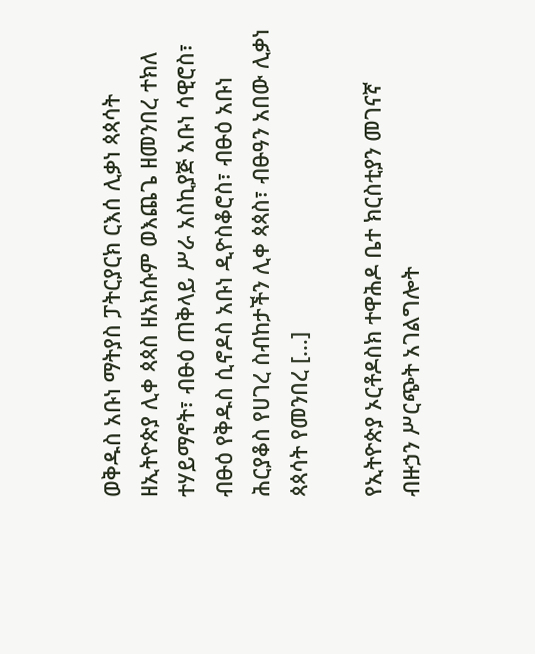ወቅዱስ አቡነ ማትያስ ፓትርያርክ ርእሰ ሊቃነ ጳጳሳት ዘኢትዮጵያ ሊቀ ጳጳስ ዘአክሱም ወእጨጌ ዘመንበረ ተክለ ተሃይማኖት፣ ብፁዕ ጠቅላይ ሥራ አስኪያጅ አቡነ ሳዊሮስ፣ ብፁዕ የቅዱስ ሲኖዶስ አቡነ ዲዮስቆሮስ፣ ብፁዕ አቡነ ሕርያቆስ የሀገረ ስብከታችን ሊቀ ጳጳስ፣ ብፁዓን አበው ሊቃነ ጳጳሳት የመንበረ […]

የኢትዮጵያ ኦርቶዶስክ ተዋሕዶ ቤተ ክርስቲያን መገናኛ ብዙኃን ሥርጭት አገልግሎት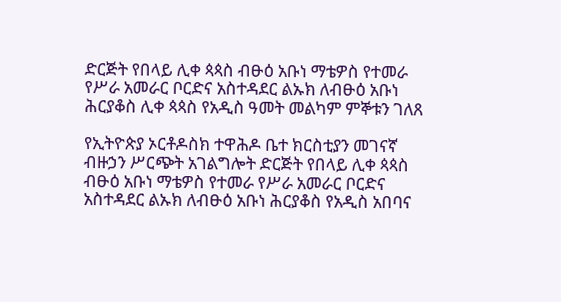ድርጅት የበላይ ሊቀ ጳጳስ ብፁዕ አቡነ ማቴዎስ የተመራ የሥራ አመራር ቦርድና አስተዳደር ልኡክ ለብፁዕ አቡነ ሕርያቆስ ሊቀ ጳጳስ የአዲስ ዓመት መልካም ምኞቱን ገለጸ

የኢትዮጵያ ኦርቶዶስክ ተዋሕዶ ቤተ ክርስቲያን መገናኛ ብዙኃን ሥርጭት አገልግሎት ድርጅት የበላይ ሊቀ ጳጳስ ብፁዕ አቡነ ማቴዎስ የተመራ የሥራ አመራር ቦርድና አስተዳደር ልኡክ ለብፁዕ አቡነ ሕርያቆስ የአዲስ አበባና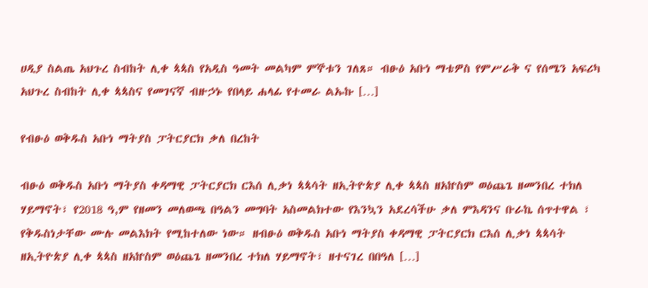ሀዲያ ስልጤ አህጉረ ስብከት ሊቀ ጳጳስ የአዲስ ዓመት መልካም ምኞቱን ገለጸ። ብፁዕ አቡነ ማቴዎስ የምሥራቅ ና የሰሜን አፍሪካ አህጉረ ስብከት ሊቀ ጳጳስና የመገናኛ ብዙኃኑ የበላይ ሐላፊ የተመራ ልኡኩ […]

የብፁዕ ወቅዱስ አቡነ ማትያስ ፓትርያርክ ቃለ በረከት

ብፁዕ ወቅዱስ አቡነ ማትያስ ቀዳማዊ ፓትርያርክ ርእሰ ሊቃነ ጳጳሳት ዘኢትዮጵያ ሊቀ ጳጳስ ዘአኵስም ወዕጨጌ ዘመንበረ ተክለ ሃይማኖት፣ የ2018 ዓ,ም የዘመን መለወጫ በዓልን መግባት አስመልክተው የእንኳን አደረሳችሁ ቃለ ምእዳንና ቡራኬ ሰጥተዋል ፣ የቅዱስነታቸው ሙሉ መልእክት የሚከተለው ነው። ዘብፁዕ ወቅዱስ አቡነ ማትያስ ቀዳማዊ ፓትርያርክ ርእሰ ሊቃነ ጳጳሳት ዘኢትዮጵያ ሊቀ ጳጳስ ዘአኵስም ወዕጨጌ ዘመንበረ ተክለ ሃይማኖት፣ ዘተናገረ በበዓለ […]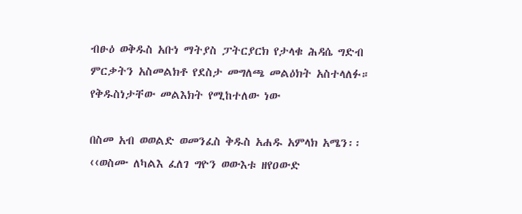ብፁዕ ወቅዱስ አቡነ ማትያስ ፓትርያርክ የታላቁ ሕዳሴ ግድብ ምርቃትን አስመልክቶ የደስታ መግለጫ መልዕክት አስተላለፉ። የቅዱስነታቸው መልእክት የሚከተለው ነው

በስመ አብ ወወልድ ወመንፈስ ቅዱስ አሐዱ አምላክ አሜን፡፡ ‹‹ወስሙ ለካልእ ፈለገ ግዮን ወውእቱ ዘየዐውድ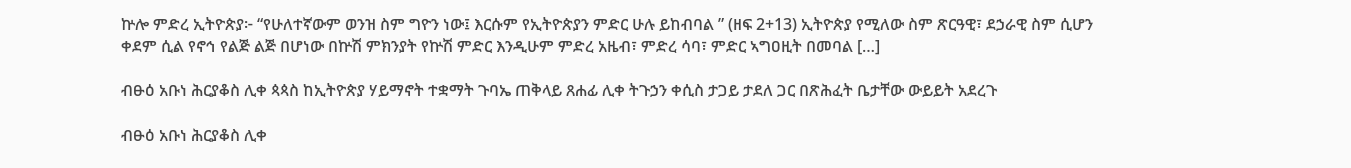ኵሎ ምድረ ኢትዮጵያ፦ “የሁለተኛውም ወንዝ ስም ግዮን ነው፤ እርሱም የኢትዮጵያን ምድር ሁሉ ይከብባል ” (ዘፍ 2+13) ኢትዮጵያ የሚለው ስም ጽርዓዊ፣ ደኃራዊ ስም ሲሆን ቀደም ሲል የኖኅ የልጅ ልጅ በሆነው በኵሽ ምክንያት የኵሽ ምድር እንዲሁም ምድረ አዜብ፣ ምድረ ሳባ፣ ምድር ኣግዐዚት በመባል […]

ብፁዕ አቡነ ሕርያቆስ ሊቀ ጳጳስ ከኢትዮጵያ ሃይማኖት ተቋማት ጉባኤ ጠቅላይ ጸሐፊ ሊቀ ትጉኃን ቀሲስ ታጋይ ታደለ ጋር በጽሕፈት ቤታቸው ውይይት አደረጉ

ብፁዕ አቡነ ሕርያቆስ ሊቀ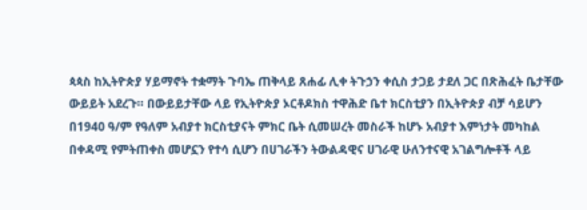ጳጳስ ከኢትዮጵያ ሃይማኖት ተቋማት ጉባኤ ጠቅላይ ጸሐፊ ሊቀ ትጉኃን ቀሲስ ታጋይ ታደለ ጋር በጽሕፈት ቤታቸው ውይይት አደረጉ። በውይይታቸው ላይ የኢትዮጵያ ኦርቶዶክስ ተዋሕድ ቤተ ክርስቲያን በኢትዮጵያ ብቻ ሳይሆን በ1940 ዓ/ም የዓለም አብያተ ክርስቲያናት ምክር ቤት ሲመሠረት መስራች ከሆኑ አብያተ እምነታት መካከል በቀዳሚ የምትጠቀስ መሆኗን የተሳ ሲሆን በሀገራችን ትውልዳዊና ሀገራዊ ሁለንተናዊ አገልግሎቶች ላይ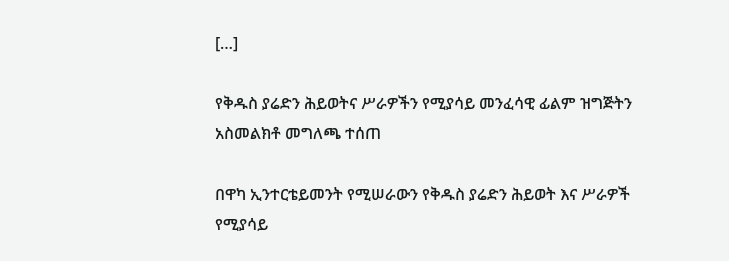[…]

የቅዱስ ያሬድን ሕይወትና ሥራዎችን የሚያሳይ መንፈሳዊ ፊልም ዝግጅትን አስመልክቶ መግለጫ ተሰጠ

በዋካ ኢንተርቴይመንት የሚሠራውን የቅዱስ ያሬድን ሕይወት እና ሥራዎች የሚያሳይ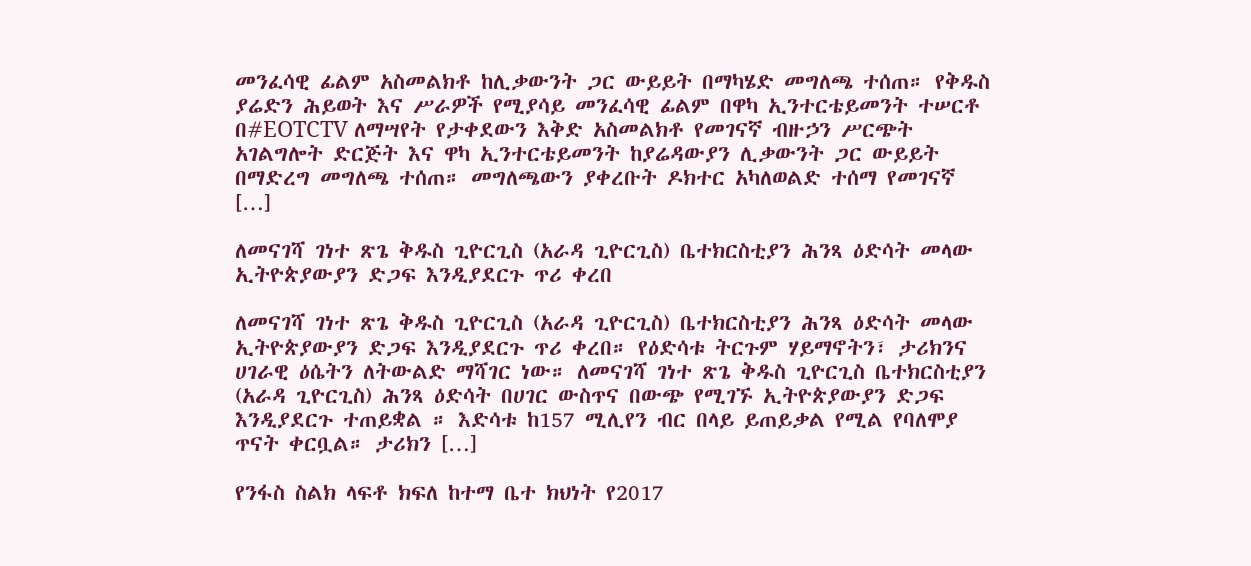መንፈሳዊ ፊልም አስመልክቶ ከሊቃውንት ጋር ውይይት በማካሄድ መግለጫ ተሰጠ። የቅዱስ ያሬድን ሕይወት እና ሥራዎች የሚያሳይ መንፈሳዊ ፊልም በዋካ ኢንተርቴይመንት ተሠርቶ በ#EOTCTV ለማሣየት የታቀደውን እቅድ አስመልክቶ የመገናኛ ብዙኃን ሥርጭት አገልግሎት ድርጅት እና ዋካ ኢንተርቴይመንት ከያሬዳውያን ሊቃውንት ጋር ውይይት በማድረግ መግለጫ ተሰጠ። መግለጫውን ያቀረቡት ዶክተር አካለወልድ ተሰማ የመገናኛ […]

ለመናገሻ ገነተ ጽጌ ቅዱስ ጊዮርጊስ (አራዳ ጊዮርጊስ) ቤተክርስቲያን ሕንጻ ዕድሳት መላው ኢትዮጵያውያን ድጋፍ እንዲያደርጉ ጥሪ ቀረበ

ለመናገሻ ገነተ ጽጌ ቅዱስ ጊዮርጊስ (አራዳ ጊዮርጊስ) ቤተክርስቲያን ሕንጻ ዕድሳት መላው ኢትዮጵያውያን ድጋፍ እንዲያደርጉ ጥሪ ቀረበ። የዕድሳቱ ትርጉም ሃይማኖትን፣ ታሪክንና ሀገራዊ ዕሴትን ለትውልድ ማሻገር ነው። ለመናገሻ ገነተ ጽጌ ቅዱስ ጊዮርጊስ ቤተክርስቲያን (አራዳ ጊዮርጊስ) ሕንጻ ዕድሳት በሀገር ውስጥና በውጭ የሚገኙ ኢትዮጵያውያን ድጋፍ እንዲያደርጉ ተጠይቋል ። እድሳቱ ከ157 ሚሊየን ብር በላይ ይጠይቃል የሚል የባለሞያ ጥናት ቀርቧል። ታሪክን […]

የንፋስ ስልክ ላፍቶ ክፍለ ከተማ ቤተ ክህነት የ2017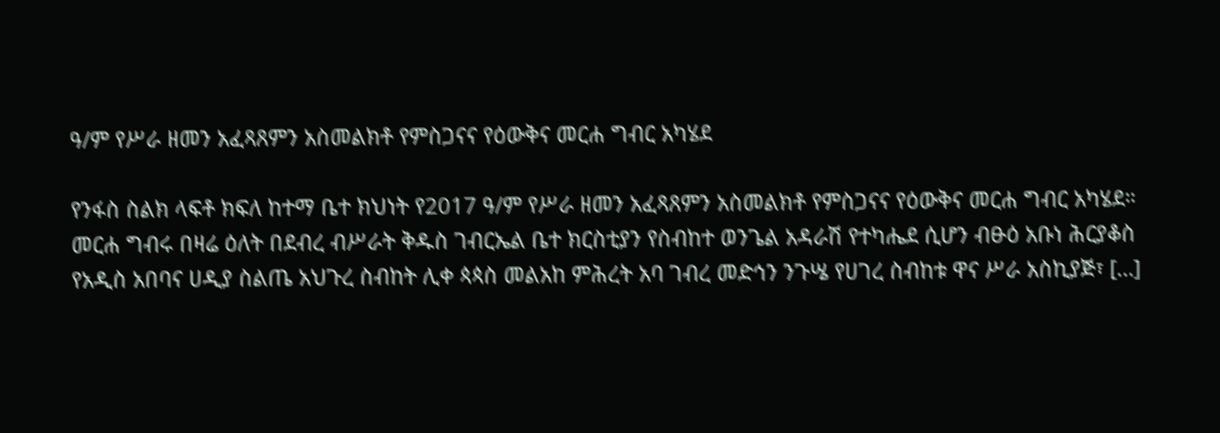ዓ/ም የሥራ ዘመን አፈጻጸምን አስመልክቶ የምስጋናና የዕውቅና መርሐ ግብር አካሄደ

የንፋስ ስልክ ላፍቶ ክፍለ ከተማ ቤተ ክህነት የ2017 ዓ/ም የሥራ ዘመን አፈጻጸምን አስመልክቶ የምስጋናና የዕውቅና መርሐ ግብር አካሄደ። መርሐ ግብሩ በዛሬ ዕለት በደብረ ብሥራት ቅዱስ ገብርኤል ቤተ ክርስቲያን የስብከተ ወንጌል አዳራሽ የተካሔደ ሲሆን ብፁዕ አቡነ ሕርያቆስ የአዲስ አበባና ሀዲያ ስልጤ አህጉረ ስብከት ሊቀ ጳጳስ መልአከ ምሕረት አባ ገብረ መድኅን ንጉሤ የሀገረ ስብከቱ ዋና ሥራ አስኪያጅ፣ […]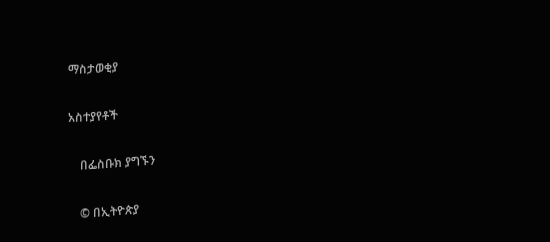ማስታወቂያ

አስተያየቶች

    በፌስቡክ ያግኙን

    © በኢትዮጵያ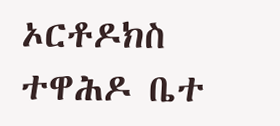ኦርቶዶክስ ተዋሕዶ ቤተ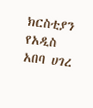ክርስቲያን የአዲስ አበባ ሀገረ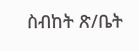ስብከት ጽ/ቤት